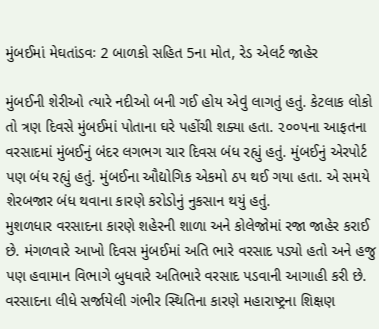મુંબઈમાં મેઘતાંડવઃ 2 બાળકો સહિત 5ના મોત, રેડ એલર્ટ જાહેર

મુંબઈની શેરીઓ ત્યારે નદીઓ બની ગઈ હોય એવું લાગતું હતું. કેટલાક લોકો તો ત્રણ દિવસે મુંબઈમાં પોતાના ઘરે પહોંચી શક્યા હતા. ૨૦૦૫ના આફતના વરસાદમાં મુંબઈનું બંદર લગભગ ચાર દિવસ બંધ રહ્યું હતું. મુંબઈનું એરપોર્ટ પણ બંધ રહ્યું હતું. મુંબઈના ઔદ્યોગિક એકમો ઠપ થઈ ગયા હતા. એ સમયે શેરબજાર બંધ થવાના કારણે કરોડોનું નુકસાન થયું હતું.
મુશળધાર વરસાદના કારણે શહેરની શાળા અને કોલેજોમાં રજા જાહેર કરાઈ છે. મંગળવારે આખો દિવસ મુંબઈમાં અતિ ભારે વરસાદ પડ્યો હતો અને હજુ પણ હવામાન વિભાગે બુધવારે અતિભારે વરસાદ પડવાની આગાહી કરી છે. વરસાદના લીધે સર્જાયેલી ગંભીર સ્થિતિના કારણે મહારાષ્ટ્રના શિક્ષણ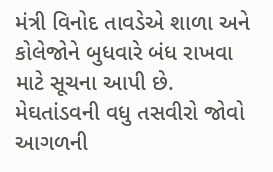મંત્રી વિનોદ તાવડેએ શાળા અને કોલેજોને બુધવારે બંધ રાખવા માટે સૂચના આપી છે. મેઘતાંડવની વધુ તસવીરો જોવો આગળની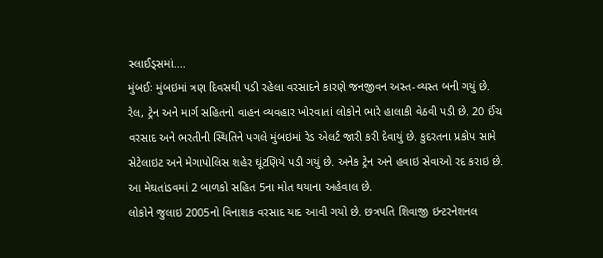સ્લાઈડ્સમાં....
મુંબઈઃ મુંબઇમાં ત્રણ દિવસથી પડી રહેલા વરસાદને કારણે જનજીવન અસ્ત-વ્યસ્ત બની ગયું છે. રેલ, ટ્રેન અને માર્ગ સહિતનો વાહન વ્યવહાર ખોરવાતાં લોકોને ભારે હાલાકી વેઠવી પડી છે. 20 ઈંચ વરસાદ અને ભરતીની સ્થિતિને પગલે મુંબઇમાં રેડ એલર્ટ જારી કરી દેવાયું છે. કુદરતના પ્રકોપ સામે સેટેલાઇટ અને મેગાપોલિસ શહેર ઘૂંટણિયે પડી ગયું છે. અનેક ટ્રેન અને હવાઇ સેવાઓ રદ કરાઇ છે. આ મેઘતાંડવમાં 2 બાળકો સહિત 5ના મોત થયાના અહેવાલ છે.
લોકોને જુલાઇ 2005નો વિનાશક વરસાદ યાદ આવી ગયો છે. છત્રપતિ શિવાજી ઇન્ટરનેશનલ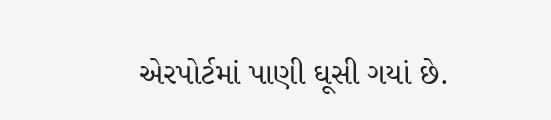એરપોર્ટમાં પાણી ઘૂસી ગયાં છે.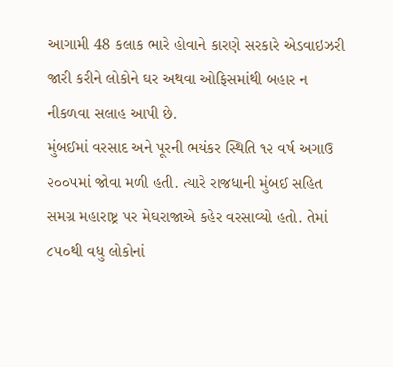આગામી 48 કલાક ભારે હોવાને કારણે સરકારે એડવાઇઝરી જારી કરીને લોકોને ઘર અથવા ઓફિસમાંથી બહાર ન નીકળવા સલાહ આપી છે.
મુંબઈમાં વરસાદ અને પૂરની ભયંકર સ્થિતિ ૧૨ વર્ષ અગાઉ ૨૦૦૫માં જોવા મળી હતી. ત્યારે રાજધાની મુંબઈ સહિત સમગ્ર મહારાષ્ટ્ર પર મેઘરાજાએ કહેર વરસાવ્યો હતો. તેમાં ૮૫૦થી વધુ લોકોનાં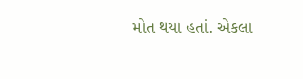મોત થયા હતાં. એકલા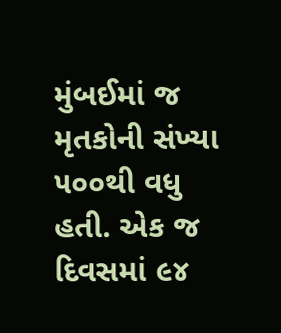મુંબઈમાં જ મૃતકોની સંખ્યા ૫૦૦થી વધુ હતી. એક જ દિવસમાં ૯૪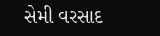સેમી વરસાદ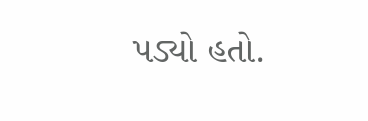પડ્યો હતો.